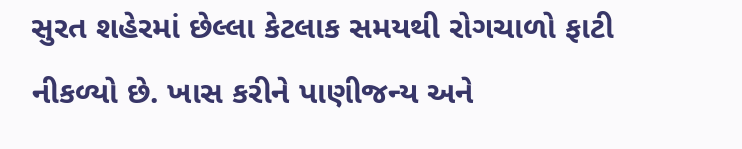સુરત શહેરમાં છેલ્લા કેટલાક સમયથી રોગચાળો ફાટી નીકળ્યો છે. ખાસ કરીને પાણીજન્ય અને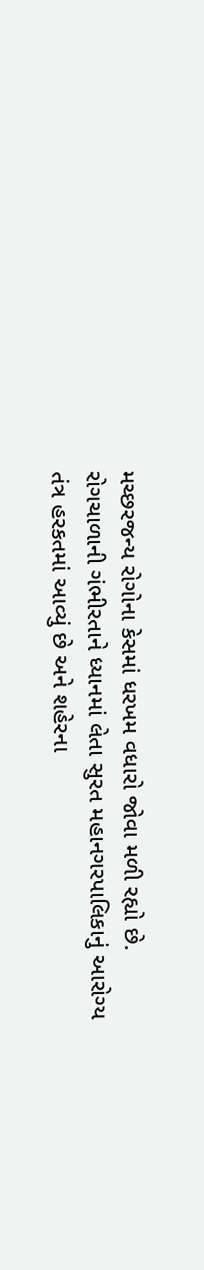મચ્છરજન્ય રોગોના કેસમાં ધરખમ વધારો જોવા મળી રહ્યો છે. રોગચાળાની ગંભીરતાને ધ્યાનમાં લેતા સુરત મહાનગરપાલિકાનું આરોગ્ય તંત્ર હરકતમાં આવ્યું છે અને શહેરના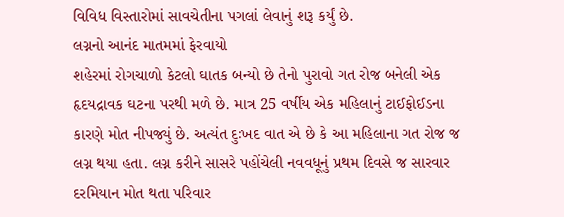વિવિધ વિસ્તારોમાં સાવચેતીના પગલાં લેવાનું શરૂ કર્યું છે.
લગ્નનો આનંદ માતમમાં ફેરવાયો
શહેરમાં રોગચાળો કેટલો ઘાતક બન્યો છે તેનો પુરાવો ગત રોજ બનેલી એક હૃદયદ્રાવક ઘટના પરથી મળે છે. માત્ર 25 વર્ષીય એક મહિલાનું ટાઈફોઈડના કારણે મોત નીપજ્યું છે. અત્યંત દુઃખદ વાત એ છે કે આ મહિલાના ગત રોજ જ લગ્ન થયા હતા. લગ્ન કરીને સાસરે પહોંચેલી નવવધૂનું પ્રથમ દિવસે જ સારવાર દરમિયાન મોત થતા પરિવાર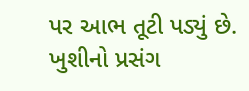પર આભ તૂટી પડ્યું છે. ખુશીનો પ્રસંગ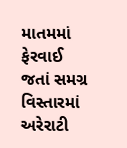માતમમાં ફેરવાઈ જતાં સમગ્ર વિસ્તારમાં અરેરાટી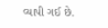વ્યાપી ગઈ છે.